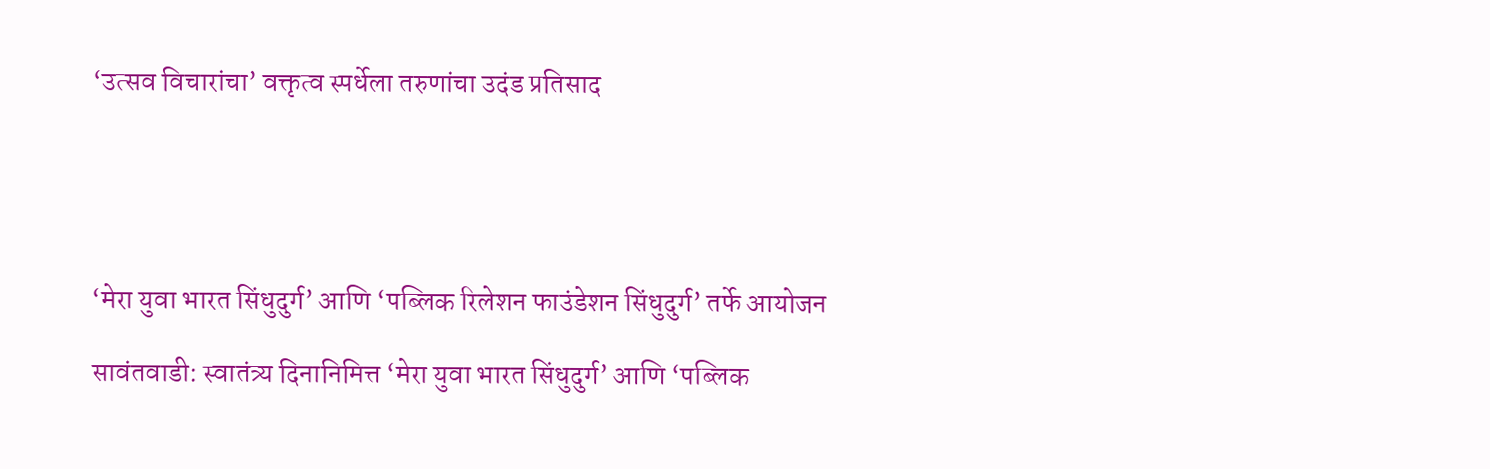‘उत्सव विचारांचा’ वक्तृत्व स्पर्धेला तरुणांचा उदंड प्रतिसाद





‘मेरा युवा भारत सिंधुदुर्ग’ आणि ‘पब्लिक रिलेशन फाउंडेशन सिंधुदुर्ग’ तर्फे आयोजन

सावंतवाडी: स्वातंत्र्य दिनानिमित्त ‘मेरा युवा भारत सिंधुदुर्ग’ आणि ‘पब्लिक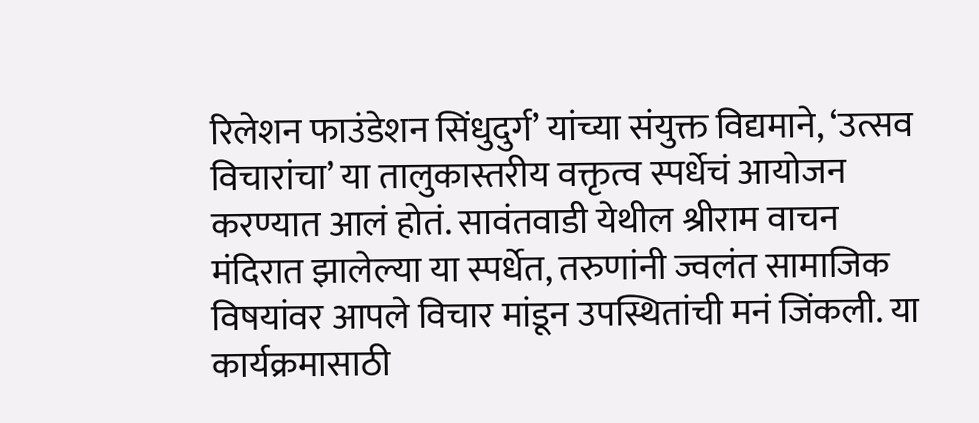रिलेशन फाउंडेशन सिंधुदुर्ग’ यांच्या संयुक्त विद्यमाने, ‘उत्सव विचारांचा’ या तालुकास्तरीय वक्तृत्व स्पर्धेचं आयोजन करण्यात आलं होतं. सावंतवाडी येथील श्रीराम वाचन मंदिरात झालेल्या या स्पर्धेत, तरुणांनी ज्वलंत सामाजिक विषयांवर आपले विचार मांडून उपस्थितांची मनं जिंकली. या कार्यक्रमासाठी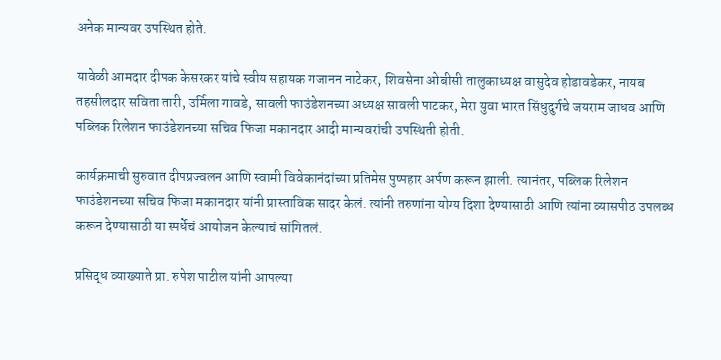अनेक मान्यवर उपस्थित होते.

यावेळी आमदार दीपक केसरकर यांचे स्वीय सहायक गजानन नाटेकर, शिवसेना ओबीसी तालुकाध्यक्ष वासुदेव होडावडेकर, नायब तहसीलदार सविता तारी, उर्मिला गावडे, सावली फाउंडेशनच्या अध्यक्ष सावली पाटकर, मेरा युवा भारत सिंधुदुर्गचे जयराम जाधव आणि पब्लिक रिलेशन फाउंडेशनच्या सचिव फिजा मकानदार आदी मान्यवरांची उपस्थिती होती.

कार्यक्रमाची सुरुवात दीपप्रज्वलन आणि स्वामी विवेकानंदांच्या प्रतिमेस पुष्पहार अर्पण करून झाली. त्यानंतर, पब्लिक रिलेशन फाउंडेशनच्या सचिव फिजा मकानदार यांनी प्रास्ताविक सादर केलं. त्यांनी तरुणांना योग्य दिशा देण्यासाठी आणि त्यांना व्यासपीठ उपलब्ध करून देण्यासाठी या स्पर्धेचं आयोजन केल्याचं सांगितलं.

प्रसिद्ध व्याख्याते प्रा. रुपेश पाटील यांनी आपल्या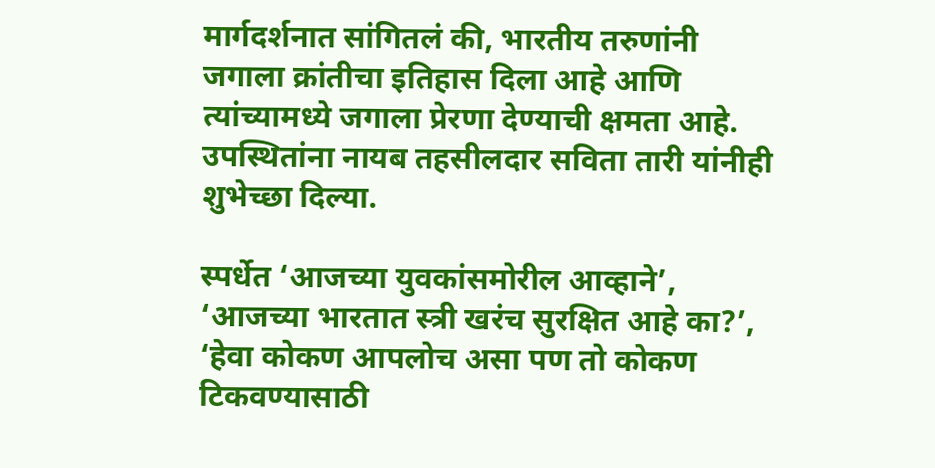मार्गदर्शनात सांगितलं की, भारतीय तरुणांनी जगाला क्रांतीचा इतिहास दिला आहे आणि त्यांच्यामध्ये जगाला प्रेरणा देण्याची क्षमता आहे. उपस्थितांना नायब तहसीलदार सविता तारी यांनीही शुभेच्छा दिल्या.

स्पर्धेत ‘आजच्या युवकांसमोरील आव्हाने’, ‘आजच्या भारतात स्त्री खरंच सुरक्षित आहे का?’, ‘हेवा कोकण आपलोच असा पण तो कोकण टिकवण्यासाठी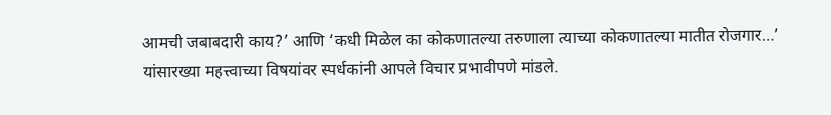आमची जबाबदारी काय?’ आणि ‘कधी मिळेल का कोकणातल्या तरुणाला त्याच्या कोकणातल्या मातीत रोजगार…’ यांसारख्या महत्त्वाच्या विषयांवर स्पर्धकांनी आपले विचार प्रभावीपणे मांडले.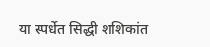या स्पर्धेत सिद्धी शशिकांत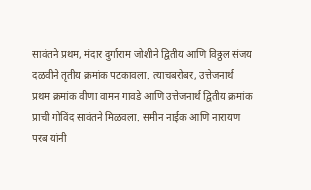सावंतने प्रथम, मंदार दुर्गाराम जोशीने द्वितीय आणि विठ्ठल संजय दळवीने तृतीय क्रमांक पटकावला. त्याचबरोबर, उत्तेजनार्थ प्रथम क्रमांक वीणा वामन गावडे आणि उत्तेजनार्थ द्वितीय क्रमांक प्राची गोविंद सावंतने मिळवला. समीन नाईक आणि नारायण परब यांनी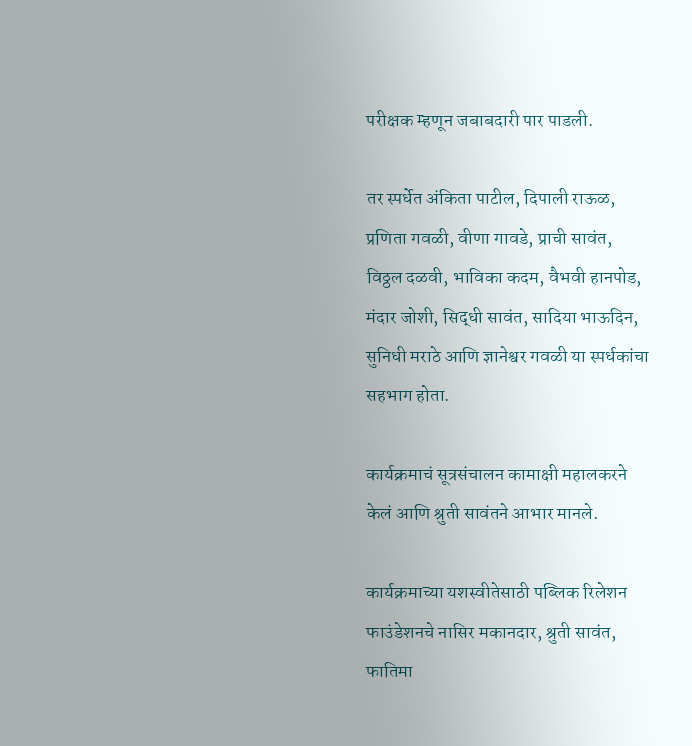परीक्षक म्हणून जबाबदारी पार पाडली.

तर स्पर्धेत अंकिता पाटील, दिपाली राऊळ, प्रणिता गवळी, वीणा गावडे, प्राची सावंत, विठ्ठल दळवी, भाविका कदम, वैभवी हानपोड, मंदार जोशी, सिद्धी सावंत, सादिया भाऊदिन, सुनिधी मराठे आणि ज्ञानेश्वर गवळी या स्पर्धकांचा सहभाग होता.

कार्यक्रमाचं सूत्रसंचालन कामाक्षी महालकरने केलं आणि श्रुती सावंतने आभार मानले.

कार्यक्रमाच्या यशस्वीतेसाठी पब्लिक रिलेशन फाउंडेशनचे नासिर मकानदार, श्रुती सावंत, फातिमा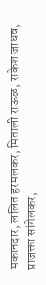मकानदार, ललित हरमलकर, मिताली राऊळ, राकेश जाधव, प्राजक्ता सांगेलकर,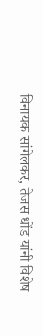विनायक सांगेलकर, तेजस धोंड यांनी विशेष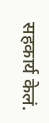सहकार्य केलं.